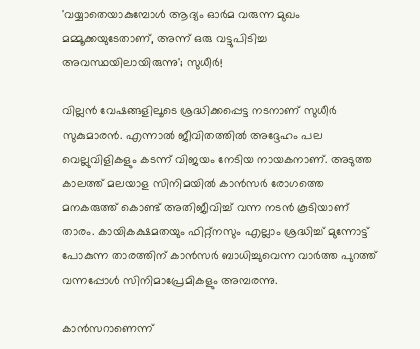'വയ്യാതെയാകുമ്പോൾ ആദ്യം ഓർമ വരുന്ന മുഖം മമ്മൂക്കയുടേതാണ്, അന്ന് ഒരു വട്ടുപിടിച്ച അവസ്ഥയിലായിരുന്നു'; സുധീർ!

വില്ലന്‍ വേഷങ്ങളിലൂടെ ശ്രദ്ധിക്കപ്പെട്ട നടനാണ് സുധീര്‍ സുകുമാരന്‍. എന്നാല്‍ ജീവിതത്തില്‍ അദ്ദേഹം പല വെല്ലുവിളികളും കടന്ന് വിജയം നേടിയ നായകനാണ്. അടുത്ത കാലത്ത് മലയാള സിനിമയിൽ കാന്‍സര്‍ രോഗത്തെ മനകരുത്ത് കൊണ്ട് അതിജീവിച്ച് വന്ന നടൻ കൂടിയാണ് താരം. കായികക്ഷമതയും ഫിറ്റ്നസും എല്ലാം ശ്രദ്ധിച്ച് മുന്നോട്ട് പോകുന്ന താരത്തിന് കാൻസർ ബാധിച്ചുവെന്ന വാർത്ത പുറത്ത് വന്നപ്പോൾ സിനിമാപ്രേമികളും അമ്പരന്നു.

കാൻസറാണെന്ന്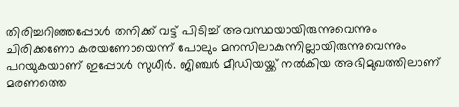തിരിച്ചറിഞ്ഞപ്പോൾ തനിക്ക് വട്ട് പിടിച്ച് അവസ്ഥയായിരുന്നുവെന്നും ചിരിക്കണോ കരയണോയെന്ന് പോലും മനസിലാകുന്നില്ലായിരുന്നുവെന്നും പറയുകയാണ് ഇപ്പോൾ സുധീർ. ജിഞ്ചർ മീഡിയയ്ക്ക് നൽകിയ അഭിമുഖത്തിലാണ് മരണത്തെ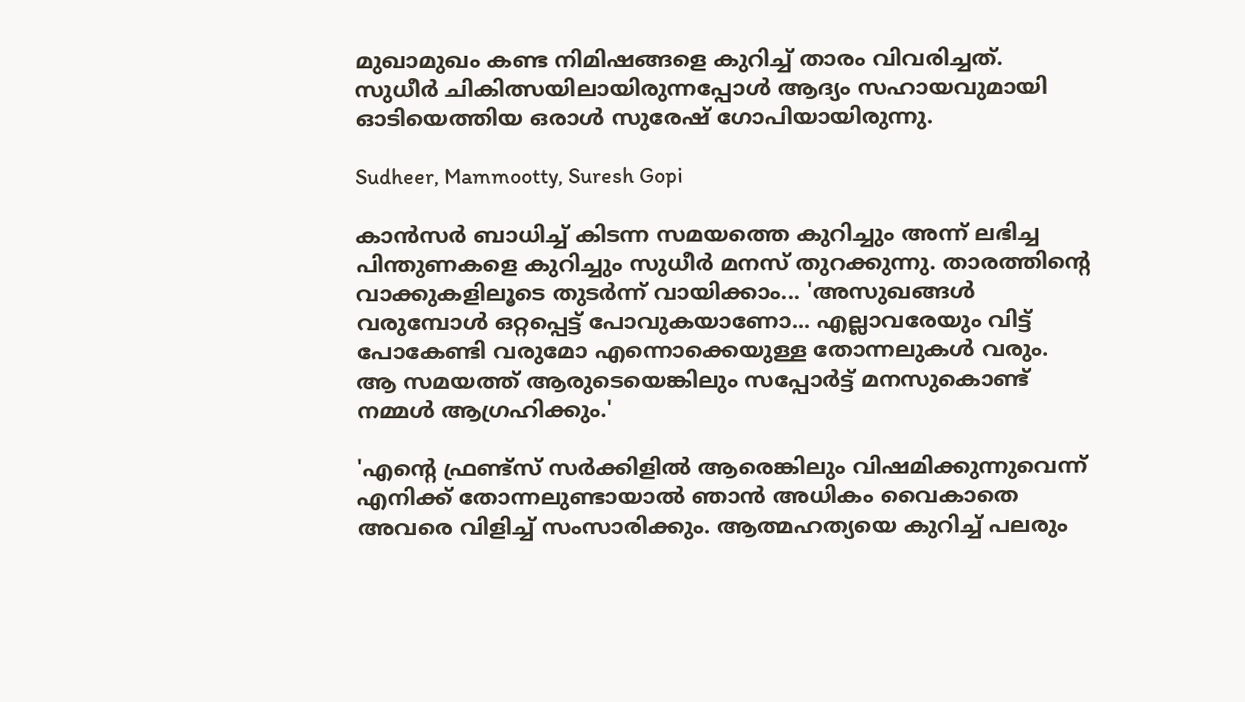മുഖാമുഖം കണ്ട നിമിഷങ്ങളെ കുറിച്ച് താരം വിവരിച്ചത്. സുധീർ ചികിത്സയിലായിരുന്നപ്പോൾ ആദ്യം സഹായവുമായി ഓടിയെത്തിയ ഒരാൾ സുരേഷ് ഗോപിയായിരുന്നു.

Sudheer, Mammootty, Suresh Gopi

കാൻസർ ബാധിച്ച് കിടന്ന സമയത്തെ കുറിച്ചും അന്ന് ലഭിച്ച പിന്തുണകളെ കുറിച്ചും സുധീർ മനസ് തുറക്കുന്നു. താരത്തിന്റെ വാക്കുകളിലൂടെ തുടർന്ന് വായിക്കാം... 'അസുഖങ്ങൾ വരുമ്പോൾ ഒറ്റപ്പെട്ട് പോവുകയാണോ... എല്ലാവരേയും വിട്ട് പോകേണ്ടി വരുമോ എന്നൊക്കെയുള്ള തോന്നലുകൾ വരും. ആ സമയത്ത് ആരുടെയെങ്കിലും സപ്പോർട്ട് മനസുകൊണ്ട് നമ്മൾ ആഗ്രഹിക്കും.'

'എന്റെ ഫ്രണ്ട്സ് സർക്കിളിൽ ആരെങ്കിലും വിഷമിക്കുന്നുവെന്ന് എനിക്ക് തോന്നലുണ്ടായാൽ ഞാൻ അധികം വൈകാതെ അവരെ വിളിച്ച് സംസാരിക്കും. ആത്മഹത്യയെ കുറിച്ച് പലരും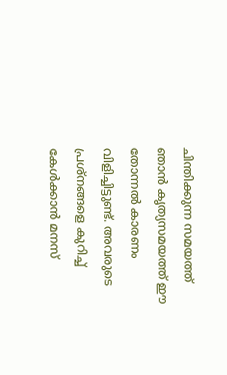ചിന്തിക്കുന്ന സമയത്ത് ഞാൻ കൃത്യസമയത്ത് ഈ തോന്നൽ കാരണം വിളിച്ചിട്ടുണ്ട്. അവരുടെ പ്രശ്നങ്ങളെ കുറിച്ച് കേൾക്കാൻ മനസ്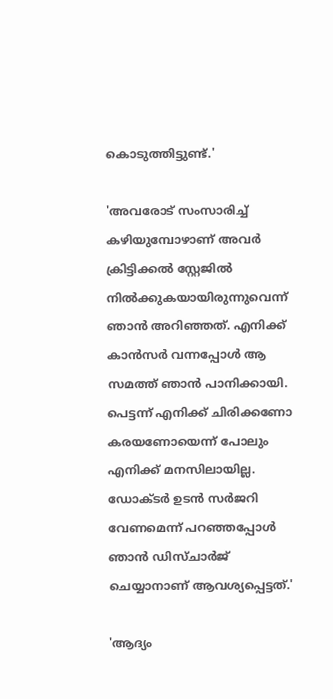കൊടുത്തിട്ടുണ്ട്.'

'അവരോട് സംസാരിച്ച് കഴിയുമ്പോഴാണ് അവർ ക്രിട്ടിക്കൽ സ്റ്റേജിൽ നിൽക്കുകയായിരുന്നുവെന്ന് ഞാൻ അറിഞ്ഞത്. എനിക്ക് കാൻസർ വന്നപ്പോൾ ആ സമത്ത് ഞാൻ പാനിക്കായി. പെട്ടന്ന് എനിക്ക് ചിരിക്കണോ കരയണോയെന്ന് പോലും എനിക്ക് മനസിലായില്ല. ഡോക്ടർ ഉടൻ സർജറി വേണമെന്ന് പറഞ്ഞപ്പോൾ ഞാൻ ഡിസ്ചാർജ് ചെയ്യാനാണ് ആവശ്യപ്പെട്ടത്.'

'ആദ്യം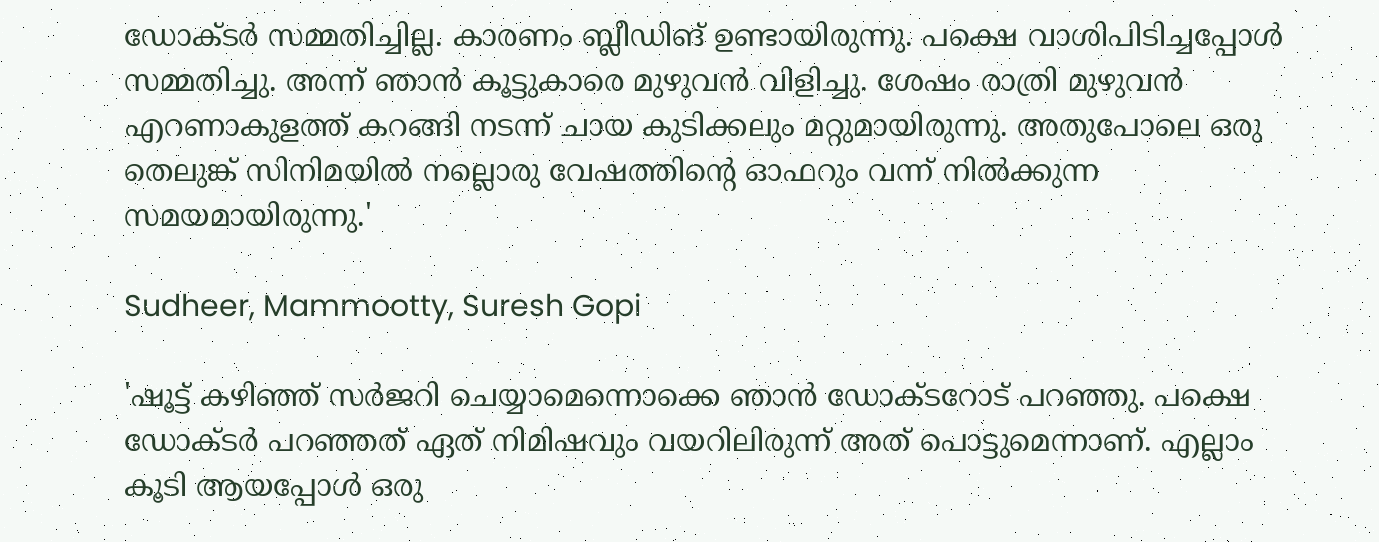ഡോക്ടർ സമ്മതിച്ചില്ല. കാരണം ബ്ലീഡിങ് ഉണ്ടായിരുന്നു. പക്ഷെ വാശിപിടിച്ചപ്പോൾ സമ്മതിച്ചു. അന്ന് ഞാൻ കൂട്ടുകാരെ മുഴുവൻ വിളിച്ചു. ശേഷം രാത്രി മുഴുവൻ എറണാകുളത്ത് കറങ്ങി നടന്ന് ചായ കുടിക്കലും മറ്റുമായിരുന്നു. അതുപോലെ ഒരു തെലുങ്ക് സിനിമയിൽ നല്ലൊരു വേഷത്തിന്റെ ഓഫറും വന്ന് നിൽക്കുന്ന സമയമായിരുന്നു.'

Sudheer, Mammootty, Suresh Gopi

'ഷൂട്ട് കഴിഞ്ഞ് സർജറി ചെയ്യാമെന്നൊക്കെ ഞാൻ ഡോക്ടറോട് പറഞ്ഞു. പക്ഷെ ഡോക്ടർ പറഞ്ഞത് ഏത് നിമിഷവും വയറിലിരുന്ന് അത് പൊട്ടുമെന്നാണ്. എല്ലാം കൂടി ആയപ്പോൾ ഒരു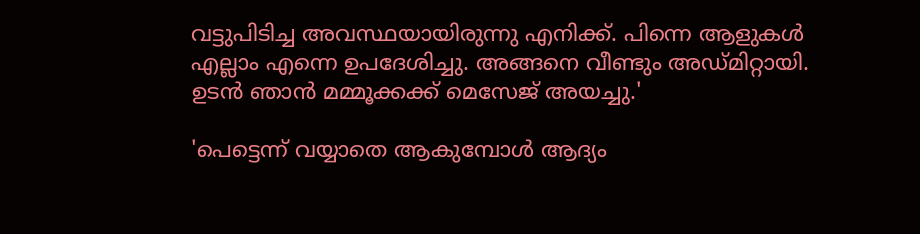വട്ടുപിടിച്ച അവസ്ഥയായിരുന്നു എനിക്ക്. പിന്നെ ആളുകൾ എല്ലാം എന്നെ ഉപദേശിച്ചു. അങ്ങനെ വീണ്ടും അഡ്മിറ്റായി. ഉടൻ ഞാൻ മമ്മൂക്കക്ക് മെസേജ് അയച്ചു.'

'പെട്ടെന്ന് വയ്യാതെ ആകുമ്പോൾ ആദ്യം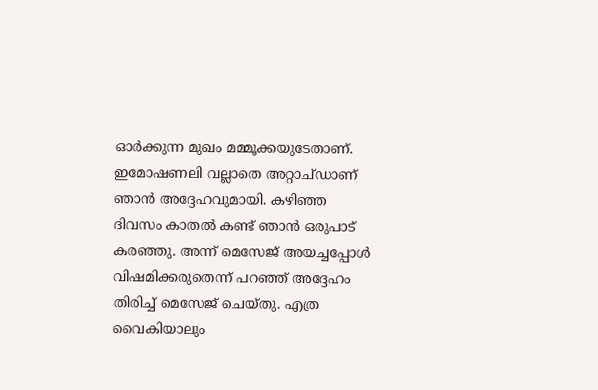ഓർക്കുന്ന മുഖം മമ്മൂക്കയുടേതാണ്. ഇമോഷണലി വല്ലാതെ അറ്റാച്ഡാണ് ഞാൻ അദ്ദേഹവുമായി. കഴിഞ്ഞ ദിവസം കാതൽ കണ്ട് ഞാൻ ഒരുപാട് കരഞ്ഞു. അന്ന് മെസേജ് അയച്ചപ്പോൾ വിഷമിക്കരുതെന്ന് പറഞ്ഞ് അദ്ദേഹം തിരിച്ച് മെസേജ് ചെയ്തു. എത്ര വൈകിയാലും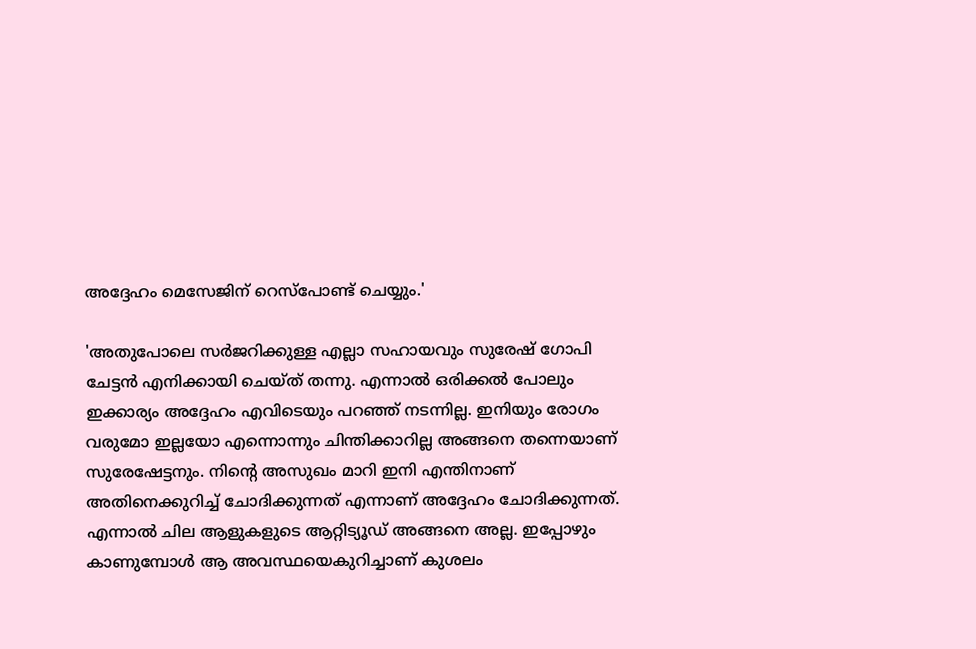അദ്ദേഹം മെസേജിന് റെസ്പോണ്ട് ചെയ്യും.'

'അതുപോലെ സർജറിക്കുള്ള എല്ലാ സഹായവും സുരേഷ് ഗോപി ചേട്ടൻ എനിക്കായി ചെയ്ത് തന്നു. എന്നാൽ ഒരിക്കൽ പോലും ഇക്കാര്യം അദ്ദേഹം എവിടെയും പറഞ്ഞ് നടന്നില്ല. ഇനിയും രോഗം വരുമോ ഇല്ലയോ എന്നൊന്നും ചിന്തിക്കാറില്ല അങ്ങനെ തന്നെയാണ് സുരേഷേട്ടനും. നിന്റെ അസുഖം മാറി ഇനി എന്തിനാണ് അതിനെക്കുറിച്ച് ചോദിക്കുന്നത് എന്നാണ് അദ്ദേഹം ചോദിക്കുന്നത്. എന്നാൽ ചില ആളുകളുടെ ആറ്റിട്യൂഡ് അങ്ങനെ അല്ല. ഇപ്പോഴും കാണുമ്പോൾ ആ അവസ്ഥയെകുറിച്ചാണ് കുശലം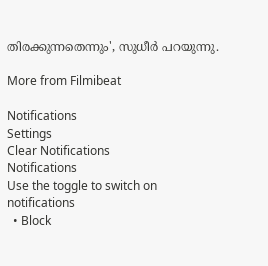തിരക്കുന്നതെന്നും', സുധീർ പറയുന്നു.

More from Filmibeat

Notifications
Settings
Clear Notifications
Notifications
Use the toggle to switch on notifications
  • Block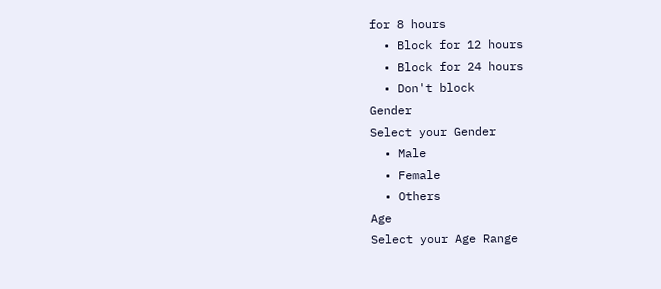for 8 hours
  • Block for 12 hours
  • Block for 24 hours
  • Don't block
Gender
Select your Gender
  • Male
  • Female
  • Others
Age
Select your Age Range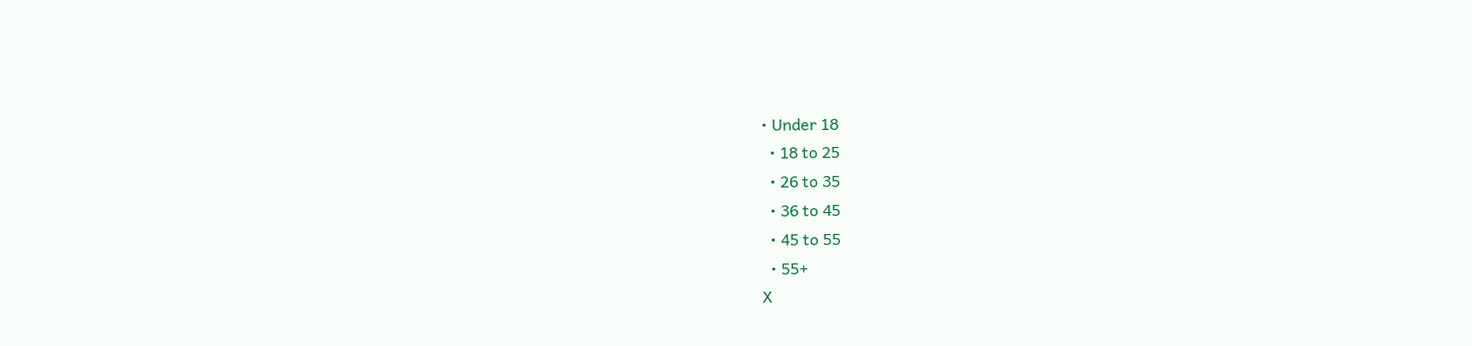• Under 18
  • 18 to 25
  • 26 to 35
  • 36 to 45
  • 45 to 55
  • 55+
X